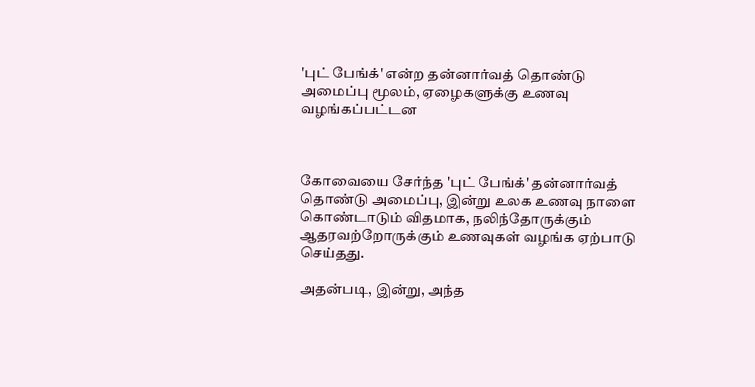'புட் பேங்க்' என்ற தன்னார்வத் தொண்டு அமைப்பு மூலம், ஏழைகளுக்கு உணவு வழங்கப்பட்டன



கோவையை சேர்ந்த 'புட் பேங்க்' தன்னார்வத் தொண்டு அமைப்பு, இன்று உலக உணவு நாளை கொண்டாடும் விதமாக, நலிந்தோருக்கும் ஆதரவற்றோருக்கும் உணவுகள் வழங்க ஏற்பாடு செய்தது.

அதன்படி, இன்று, அந்த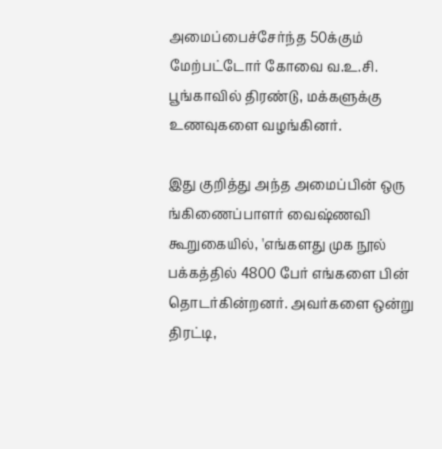அமைப்பைச்சேர்ந்த 50க்கும் மேற்பட்டோர் கோவை வ.உ.சி. பூங்காவில் திரண்டு, மக்களுக்கு உணவுகளை வழங்கினர்.

இது குறித்து அந்த அமைப்பின் ஒரு ங்கிணைப்பாளர் வைஷ்ணவி கூறுகையில், 'எங்களது முக நூல் பக்கத்தில் 4800 பேர் எங்களை பின்  தொடர்கின்றனர். அவர்களை ஒன்று திரட்டி,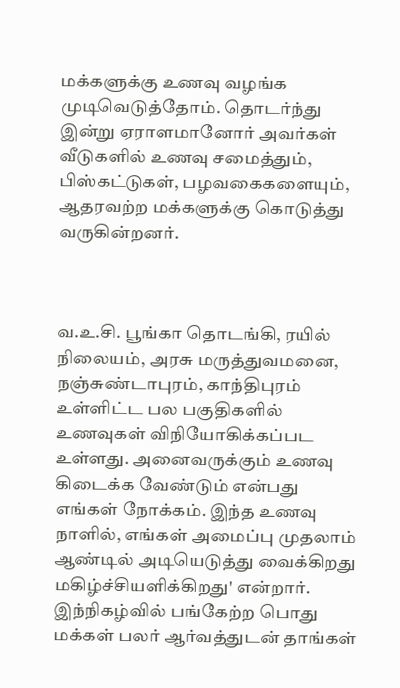மக்களுக்கு உணவு வழங்க முடிவெடுத்தோம். தொடர்ந்து இன்று ஏராளமானோர் அவர்கள் வீடுகளில் உணவு சமைத்தும், பிஸ்கட்டுகள், பழவகைகளையும்,  ஆதரவற்ற மக்களுக்கு கொடுத்து வருகின்றனர்.



வ.உ.சி. பூங்கா தொடங்கி, ரயில் நிலையம், அரசு மருத்துவமனை, நஞ்சுண்டாபுரம், காந்திபுரம் உள்ளிட்ட பல பகுதிகளில் உணவுகள் விநியோகிக்கப்பட உள்ளது. அனைவருக்கும் உணவு கிடைக்க வேண்டும் என்பது எங்கள் நோக்கம். இந்த உணவு நாளில், எங்கள் அமைப்பு முதலாம் ஆண்டில் அடியெடுத்து வைக்கிறது மகிழ்ச்சியளிக்கிறது' என்றார்.  இந்நிகழ்வில் பங்கேற்ற பொது மக்கள் பலர் ஆர்வத்துடன் தாங்கள்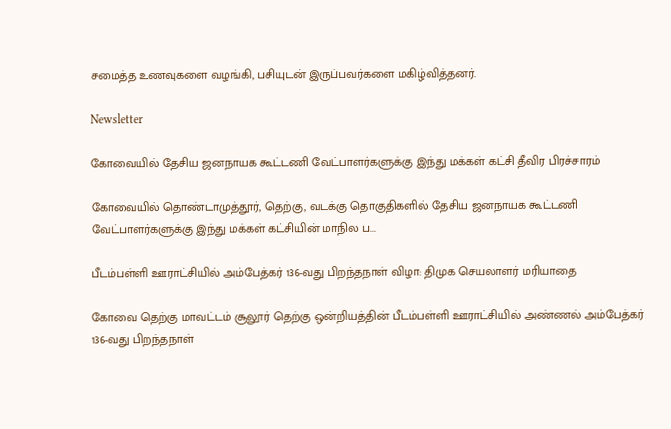சமைத்த உணவுகளை வழங்கி, பசியுடன் இருப்பவர்களை மகிழ்வித்தனர்.

Newsletter

கோவையில் தேசிய ஜனநாயக கூட்டணி வேட்பாளர்களுக்கு இந்து மக்கள் கட்சி தீவிர பிரச்சாரம்

கோவையில் தொண்டாமுத்தூர், தெற்கு, வடக்கு தொகுதிகளில் தேசிய ஜனநாயக கூட்டணி வேட்பாளர்களுக்கு இந்து மக்கள் கட்சியின் மாநில ப...

பீடம்பள்ளி ஊராட்சியில் அம்பேத்கர் 136-வது பிறந்தநாள் விழா: திமுக செயலாளர் மரியாதை

கோவை தெற்கு மாவட்டம் சூலூர் தெற்கு ஒன்றியத்தின் பீடம்பள்ளி ஊராட்சியில் அண்ணல் அம்பேத்கர் 136-வது பிறந்தநாள்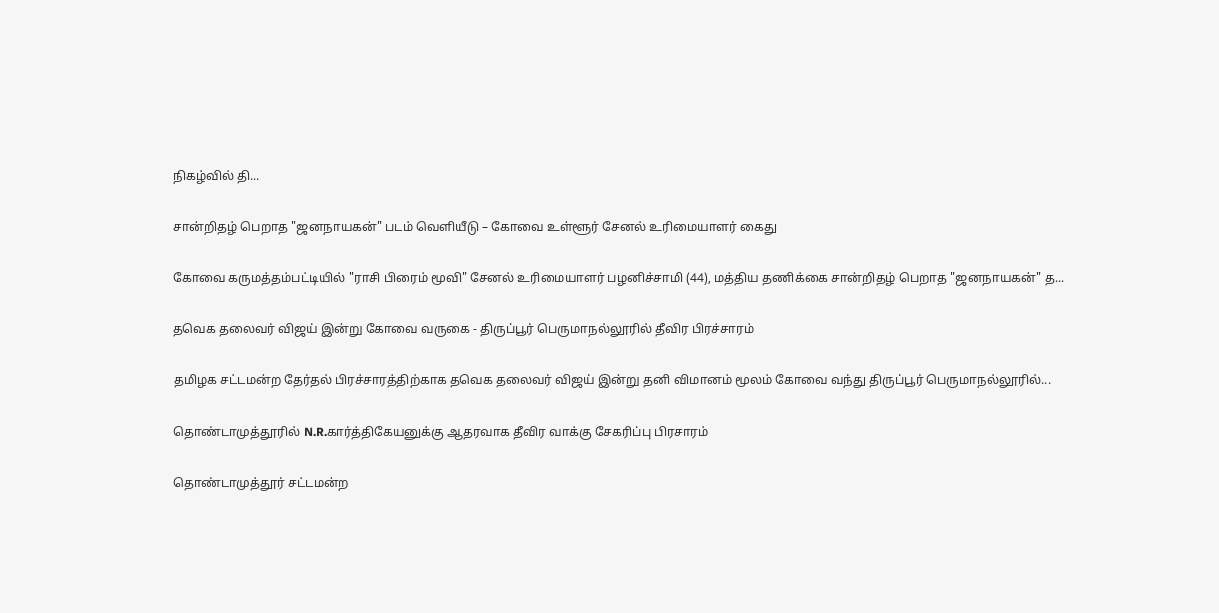நிகழ்வில் தி...

சான்றிதழ் பெறாத "ஜனநாயகன்" படம் வெளியீடு – கோவை உள்ளூர் சேனல் உரிமையாளர் கைது

கோவை கருமத்தம்பட்டியில் "ராசி பிரைம் மூவி" சேனல் உரிமையாளர் பழனிச்சாமி (44), மத்திய தணிக்கை சான்றிதழ் பெறாத "ஜனநாயகன்" த...

தவெக தலைவர் விஜய் இன்று கோவை வருகை - திருப்பூர் பெருமாநல்லூரில் தீவிர பிரச்சாரம்

தமிழக சட்டமன்ற தேர்தல் பிரச்சாரத்திற்காக தவெக தலைவர் விஜய் இன்று தனி விமானம் மூலம் கோவை வந்து திருப்பூர் பெருமாநல்லூரில்...

தொண்டாமுத்தூரில் N.R.கார்த்திகேயனுக்கு ஆதரவாக தீவிர வாக்கு சேகரிப்பு பிரசாரம்

தொண்டாமுத்தூர் சட்டமன்ற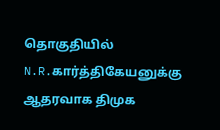தொகுதியில் N.R.கார்த்திகேயனுக்கு ஆதரவாக திமுக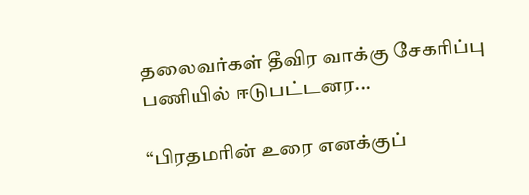தலைவர்கள் தீவிர வாக்கு சேகரிப்பு பணியில் ஈடுபட்டனர...

“பிரதமரின் உரை எனக்குப்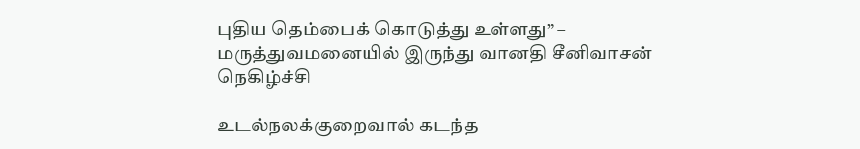புதிய தெம்பைக் கொடுத்து உள்ளது” – மருத்துவமனையில் இருந்து வானதி சீனிவாசன் நெகிழ்ச்சி

உடல்நலக்குறைவால் கடந்த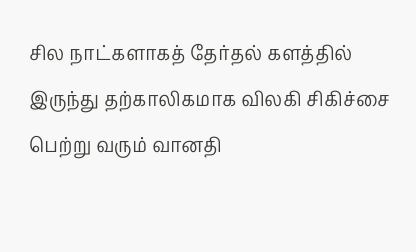சில நாட்களாகத் தேர்தல் களத்தில் இருந்து தற்காலிகமாக விலகி சிகிச்சை பெற்று வரும் வானதி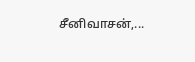சீனிவாசன்,...